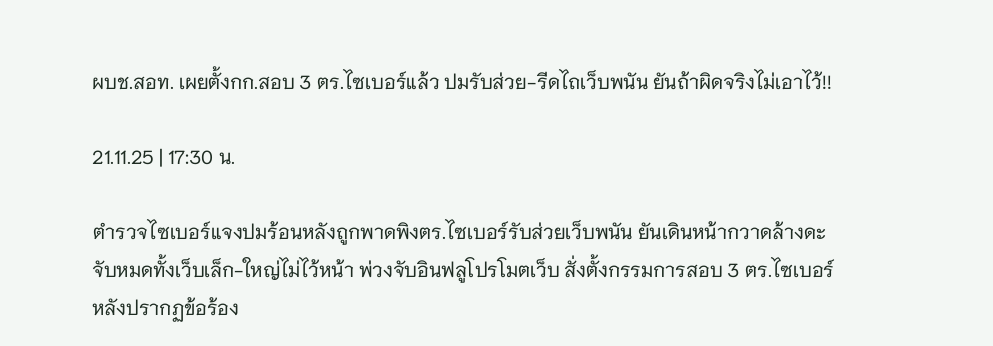ผบช.สอท. เผยตั้งกก.สอบ 3 ตร.ไซเบอร์แล้ว ปมรับส่วย-รีดไถเว็บพนัน ยันถ้าผิดจริงไม่เอาไว้!!

21.11.25 | 17:30 น.

ตำรวจไซเบอร์แจงปมร้อนหลังถูกพาดพิงตร.ไซเบอร์รับส่วยเว็บพนัน ยันเดินหน้ากวาดล้างดะ จับหมดทั้งเว็บเล็ก-ใหญ่ไม่ไว้หน้า พ่วงจับอินฟลูโปรโมตเว็บ สั่งตั้งกรรมการสอบ 3 ตร.ไซเบอร์ หลังปรากฏข้อร้อง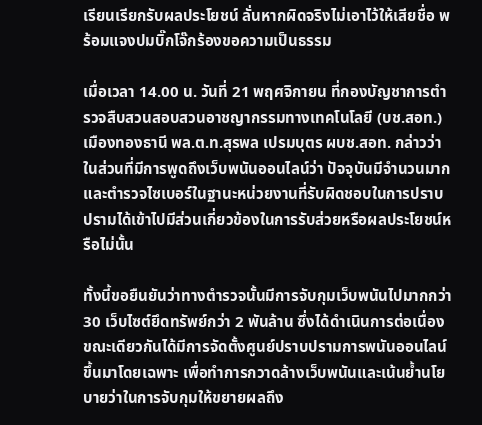เรียนเรียกรับผลประโยชน์ ลั่นหากผิดจริงไม่เอาไว้ให้เสียชื่อ พร้อมแจงปมบิ๊กโจ๊กร้องขอความเป็นธรรม

เมื่อเวลา 14.00 น. วันที่ 21 พฤศจิกายน ที่กองบัญชาการตำรวจสืบสวนสอบสวนอาชญากรรมทางเทคโนโลยี (บช.สอท.) เมืองทองธานี พล.ต.ท.สุรพล เปรมบุตร ผบช.สอท. กล่าวว่า ในส่วนที่มีการพูดถึงเว็บพนันออนไลน์ว่า ปัจจุบันมีจำนวนมากและตำรวจไซเบอร์ในฐานะหน่วยงานที่รับผิดชอบในการปราบปรามได้เข้าไปมีส่วนเกี่ยวข้องในการรับส่วยหรือผลประโยชน์หรือไม่นั้น

ทั้งนี้ขอยืนยันว่าทางตำรวจนั้นมีการจับกุมเว็บพนันไปมากกว่า 30 เว็บไซต์ยึดทรัพย์กว่า 2 พันล้าน ซึ่งได้ดำเนินการต่อเนื่อง ขณะเดียวกันได้มีการจัดตั้งศูนย์ปราบปรามการพนันออนไลน์ขึ้นมาโดยเฉพาะ เพื่อทำการกวาดล้างเว็บพนันและเน้นย้ำนโยบายว่าในการจับกุมให้ขยายผลถึง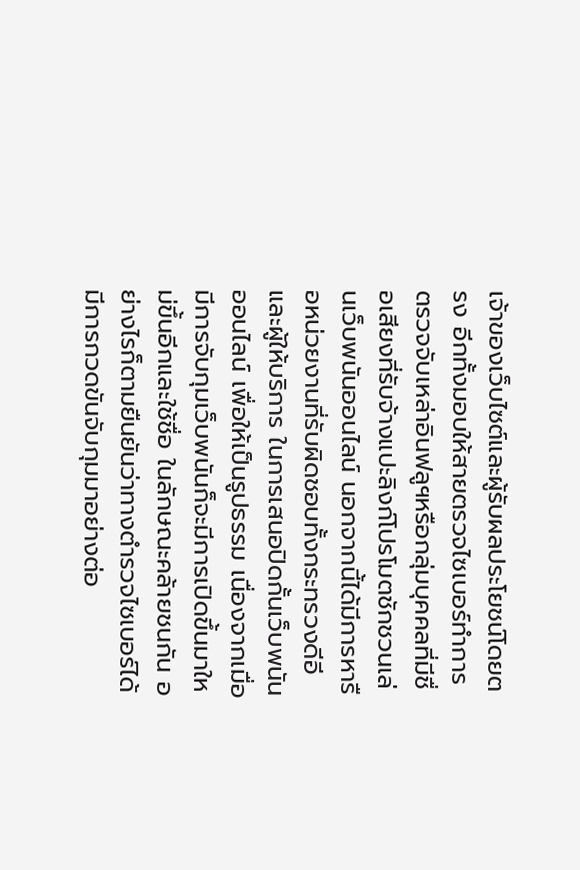เจ้าของเว็บไซต์และผู้รับผลประโยชน์โดยตรง อีกทั้งมอบให้สายตรวจไซเบอร์ทำการตรวจจับเหล่าอินฟลูฯหรือกลุ่มบุคคลที่มีชื่อเสียงที่รับจ้างแปะลิงก์โปรโมตชักชวนเล่นเว็บพนันออนไลน์ นอกจากนี้ได้มีการหารือหน่วยงานที่รับผิดชอบทั้งกระทรวงดีอี และผู้ให้บริการ ในการเสนอปิดกั้นเว็บพนันออนไลน์ เพื่อให้เป็นรูปธรรม เนื่องจากเมื่อมีการจับกุมเว็บพนันก็จะมีการเปิดขึ้นมาใหม่ขึ้นอีกและใช้ชื่อ ในลักษณะคล้ายชนกัน อย่างไรก็ตามยืนยันว่าทางตำรวจไซเบอร์ได้มีการกวดขันจับกุมมาอย่างต่อ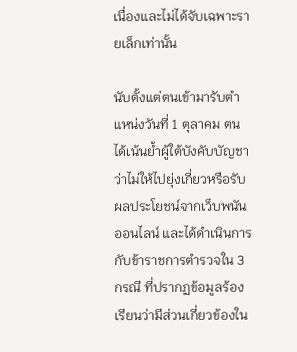เนื่องและไม่ได้จับเฉพาะรายเล็กเท่านั้น

นับตั้งแต่ตนเข้ามารับตำแหน่งวันที่ 1 ตุลาคม ตนได้เน้นย้ำผู้ใต้บังคับบัญชาว่าไม่ให้ไปยุ่งเกี่ยวหรือรับผลประโยชน์จากเว็บพนันออนไลน์ และได้ดำเนินการกับข้าราชการตำรวจใน 3 กรณี ที่ปรากฏข้อมูลร้องเรียนว่ามีส่วนเกี่ยวข้องใน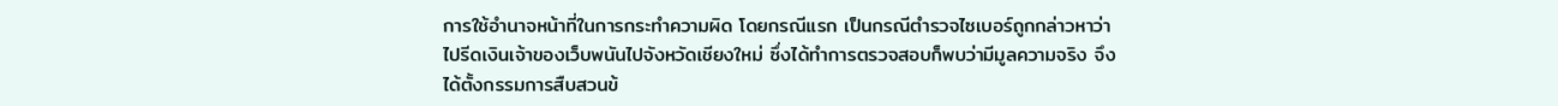การใช้อำนาจหน้าที่ในการกระทำความผิด โดยกรณีแรก เป็นกรณีตำรวจไซเบอร์ถูกกล่าวหาว่าไปรีดเงินเจ้าของเว็บพนันไปจังหวัดเชียงใหม่ ซึ่งได้ทำการตรวจสอบก็พบว่ามีมูลความจริง จึงได้ตั้งกรรมการสืบสวนข้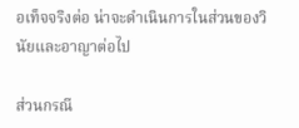อเท็จจริงต่อ น่าจะดำเนินการในส่วนของวินัยและอาญาต่อไป

ส่วนกรณี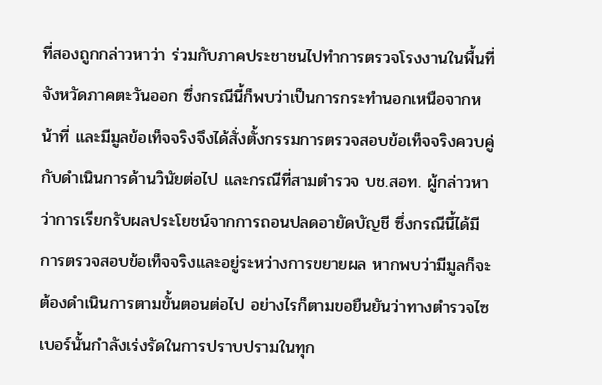ที่สองถูกกล่าวหาว่า ร่วมกับภาคประชาชนไปทำการตรวจโรงงานในพื้นที่จังหวัดภาคตะวันออก ซึ่งกรณีนี้ก็พบว่าเป็นการกระทำนอกเหนือจากหน้าที่ และมีมูลข้อเท็จจริงจึงได้สั่งตั้งกรรมการตรวจสอบข้อเท็จจริงควบคู่กับดำเนินการด้านวินัยต่อไป และกรณีที่สามตำรวจ บช.สอท. ผู้กล่าวหาว่าการเรียกรับผลประโยชน์จากการถอนปลดอายัดบัญชี ซึ่งกรณีนี้ได้มีการตรวจสอบข้อเท็จจริงและอยู่ระหว่างการขยายผล หากพบว่ามีมูลก็จะต้องดำเนินการตามขั้นตอนต่อไป อย่างไรก็ตามขอยืนยันว่าทางตำรวจไซเบอร์นั้นกำลังเร่งรัดในการปราบปรามในทุก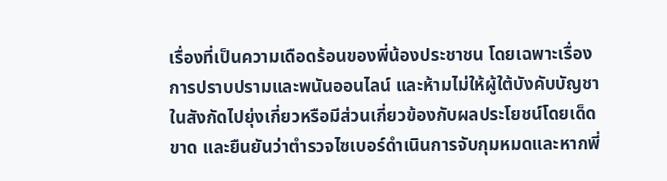เรื่องที่เป็นความเดือดร้อนของพี่น้องประชาชน โดยเฉพาะเรื่องการปราบปรามและพนันออนไลน์ และห้ามไม่ให้ผู้ใต้บังคับบัญชาในสังกัดไปยุ่งเกี่ยวหรือมีส่วนเกี่ยวข้องกับผลประโยชน์โดยเด็ดขาด และยืนยันว่าตำรวจไซเบอร์ดำเนินการจับกุมหมดและหากพี่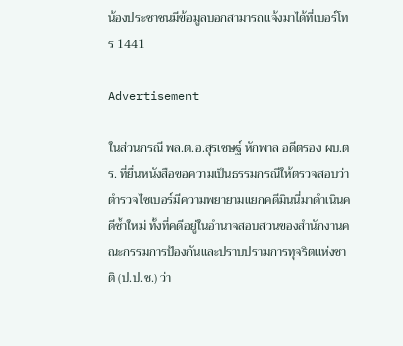น้องประชาชนมีข้อมูลบอกสามารถแจ้งมาได้ที่เบอร์โทร 1441

Advertisement

ในส่วนกรณี พล.ต.อ.สุรเชษฐ์ หักพาล อดีตรอง ผบ.ตร. ที่ยื่นหนังสือขอความเป็นธรรมกรณีให้ตรวจสอบว่าตำรวจไซเบอร์มีความพยายามแยกคดีมินนี่มาดำเนินคดีซ้ำใหม่ ทั้งที่คดีอยู่ในอำนาจสอบสวนของสำนักงานคณะกรรมการป้องกันและปราบปรามการทุจริตแห่งชาติ (ป.ป.ช.) ว่า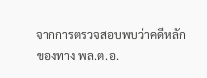จากการตรวจสอบพบว่าคดีหลักของทาง พล.ต.อ.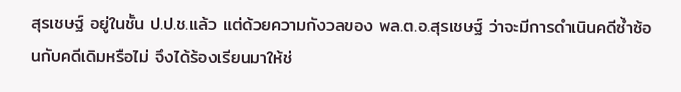สุรเชษฐ์ อยู่ในชั้น ป.ป.ช.แล้ว แต่ด้วยความกังวลของ พล.ต.อ.สุรเชษฐ์ ว่าจะมีการดำเนินคดีซ้ำซ้อนกับคดีเดิมหรือไม่ จึงได้ร้องเรียนมาให้ช่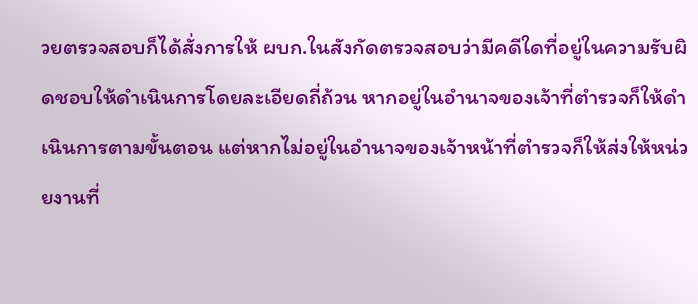วยตรวจสอบก็ได้สั่งการให้ ผบก.ในสังกัดตรวจสอบว่ามีคดีใดที่อยู่ในความรับผิดชอบให้ดำเนินการโดยละเอียดถี่ถ้วน หากอยู่ในอำนาจของเจ้าที่ตำรวจก็ให้ดำเนินการตามขั้นตอน แต่หากไม่อยู่ในอำนาจของเจ้าหน้าที่ตำรวจก็ให้ส่งให้หน่วยงานที่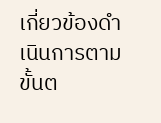เกี่ยวข้องดำเนินการตามขั้นต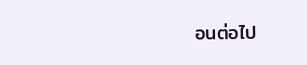อนต่อไป